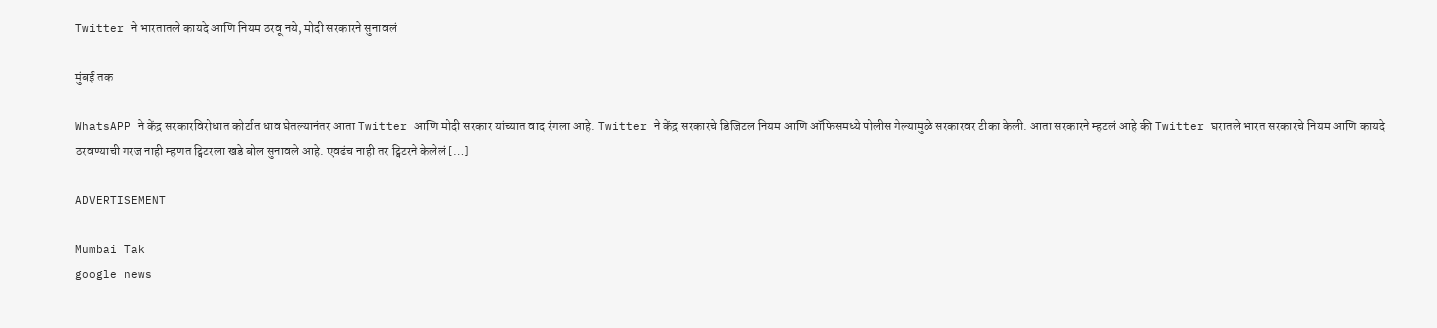Twitter ने भारतातले कायदे आणि नियम ठरवू नये, मोदी सरकारने सुनावलं

मुंबई तक

WhatsAPP ने केंद्र सरकारविरोधात कोर्टात धाव घेतल्यानंतर आता Twitter आणि मोदी सरकार यांच्यात वाद रंगला आहे. Twitter ने केंद्र सरकारचे डिजिटल नियम आणि ऑफिसमध्ये पोलीस गेल्यामुळे सरकारवर टीका केली. आता सरकारने म्हटलं आहे की Twitter घरातले भारत सरकारचे नियम आणि कायदे ठरवण्याची गरज नाही म्हणत ट्विटरला खडे बोल सुनावले आहे. एवढंच नाही तर ट्विटरने केलेलं […]

ADVERTISEMENT

Mumbai Tak
google news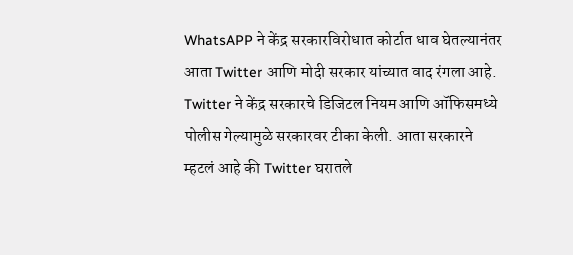WhatsAPP ने केंद्र सरकारविरोधात कोर्टात धाव घेतल्यानंतर आता Twitter आणि मोदी सरकार यांच्यात वाद रंगला आहे. Twitter ने केंद्र सरकारचे डिजिटल नियम आणि ऑफिसमध्ये पोलीस गेल्यामुळे सरकारवर टीका केली. आता सरकारने म्हटलं आहे की Twitter घरातले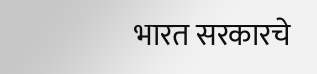भारत सरकारचे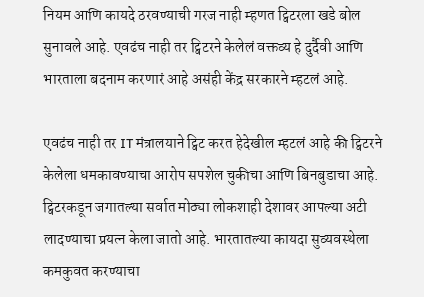नियम आणि कायदे ठरवण्याची गरज नाही म्हणत ट्विटरला खडे बोल सुनावले आहे. एवढंच नाही तर ट्विटरने केलेलं वक्तव्य हे दुर्दैवी आणि भारताला बदनाम करणारं आहे असंही केंद्र सरकारने म्हटलं आहे.

एवढंच नाही तर IT मंत्रालयाने ट्विट करत हेदेखील म्हटलं आहे की ट्विटरने केलेला धमकावण्याचा आरोप सपशेल चुकीचा आणि बिनबुडाचा आहे. ट्विटरकडून जगातल्या सर्वात मोठ्या लोकशाही देशावर आपल्या अटी लादण्याचा प्रयत्न केला जातो आहे. भारतातल्या कायदा सुव्यवस्थेला कमकुवत करण्याचा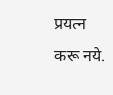प्रयत्न करू नये.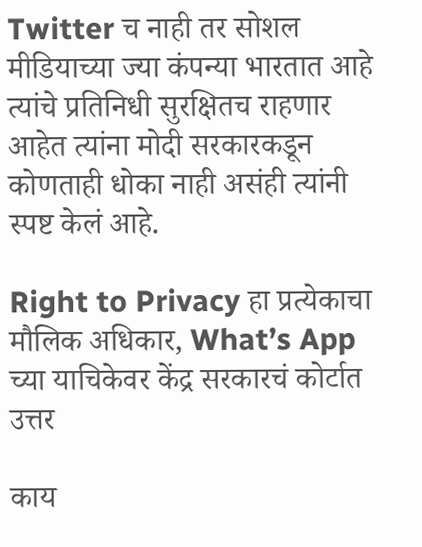Twitter च नाही तर सोशल मीडियाच्या ज्या कंपन्या भारतात आहे त्यांचे प्रतिनिधी सुरक्षितच राहणार आहेत त्यांना मोदी सरकारकडून कोणताही धोका नाही असंही त्यांनी स्पष्ट केलं आहे.

Right to Privacy हा प्रत्येकाचा मौलिक अधिकार, What’s App च्या याचिकेवर केंद्र सरकारचं कोर्टात उत्तर

काय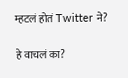म्हटलं होतं Twitter ने?

हे वाचलं का?